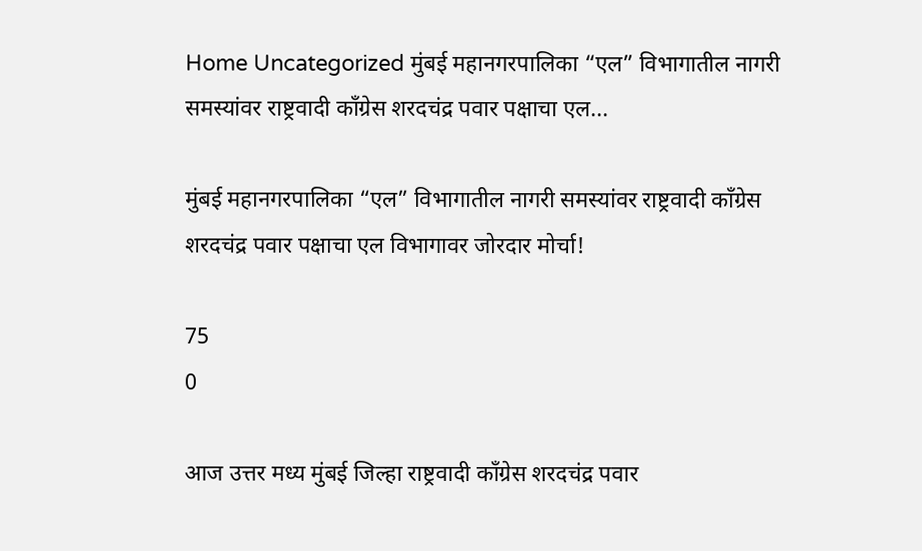Home Uncategorized मुंबई महानगरपालिका “एल” विभागातील नागरी समस्यांवर राष्ट्रवादी काँग्रेस शरदचंद्र पवार पक्षाचा एल...

मुंबई महानगरपालिका “एल” विभागातील नागरी समस्यांवर राष्ट्रवादी काँग्रेस शरदचंद्र पवार पक्षाचा एल विभागावर जोरदार मोर्चा!

75
0

आज उत्तर मध्य मुंबई जिल्हा राष्ट्रवादी काँग्रेस शरदचंद्र पवार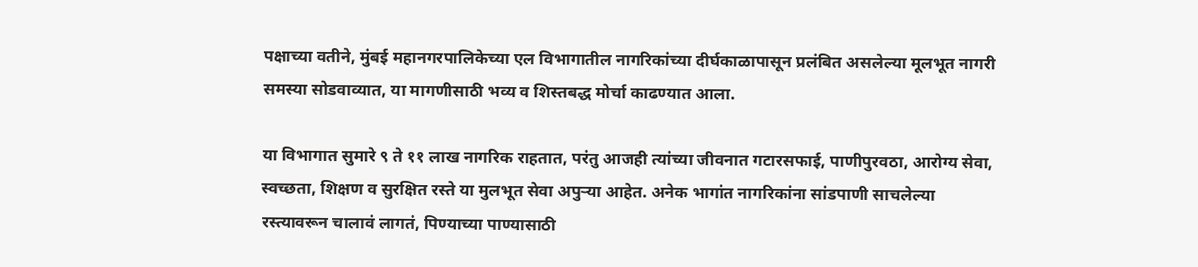पक्षाच्या वतीने, मुंबई महानगरपालिकेच्या एल विभागातील नागरिकांच्या दीर्घकाळापासून प्रलंबित असलेल्या मूलभूत नागरी समस्या सोडवाव्यात, या मागणीसाठी भव्य व शिस्तबद्ध मोर्चा काढण्यात आला.

या विभागात सुमारे ९ ते ११ लाख नागरिक राहतात, परंतु आजही त्यांच्या जीवनात गटारसफाई, पाणीपुरवठा, आरोग्य सेवा, स्वच्छता, शिक्षण व सुरक्षित रस्ते या मुलभूत सेवा अपुऱ्या आहेत. अनेक भागांत नागरिकांना सांडपाणी साचलेल्या रस्त्यावरून चालावं लागतं, पिण्याच्या पाण्यासाठी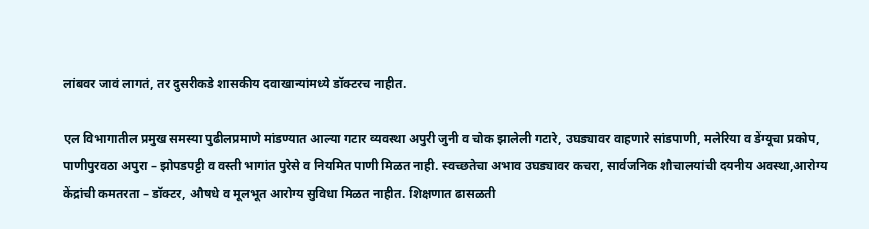लांबवर जावं लागतं, तर दुसरीकडे शासकीय दवाखान्यांमध्ये डॉक्टरच नाहीत.

एल विभागातील प्रमुख समस्या पुढीलप्रमाणे मांडण्यात आल्या गटार व्यवस्था अपुरी जुनी व चोक झालेली गटारे, उघड्यावर वाहणारे सांडपाणी, मलेरिया व डेंग्यूचा प्रकोप, पाणीपुरवठा अपुरा – झोपडपट्टी व वस्ती भागांत पुरेसे व नियमित पाणी मिळत नाही. स्वच्छतेचा अभाव उघड्यावर कचरा, सार्वजनिक शौचालयांची दयनीय अवस्था,आरोग्य केंद्रांची कमतरता – डॉक्टर, औषधे व मूलभूत आरोग्य सुविधा मिळत नाहीत. शिक्षणात ढासळती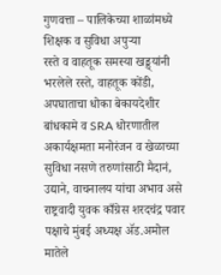गुणवत्ता – पालिकेच्या शाळांमध्ये शिक्षक व सुविधा अपुऱ्या
रस्ते व वाहतूक समस्या खड्ड्यांनी भरलेले रस्ते, वाहतूक कोंडी, अपघाताचा धोका बेकायदेशीर बांधकामे व SRA धोरणातील अकार्यक्षमता मनोरंजन व खेळाच्या सुविधा नसणे तरुणांसाठी मैदानं, उद्याने, वाचनालय यांचा अभाव असे राष्ट्रवादी युवक काँग्रेस शरदचंद्र पवार पक्षाचे मुंबई अध्यक्ष ॲड.अमोल मातेले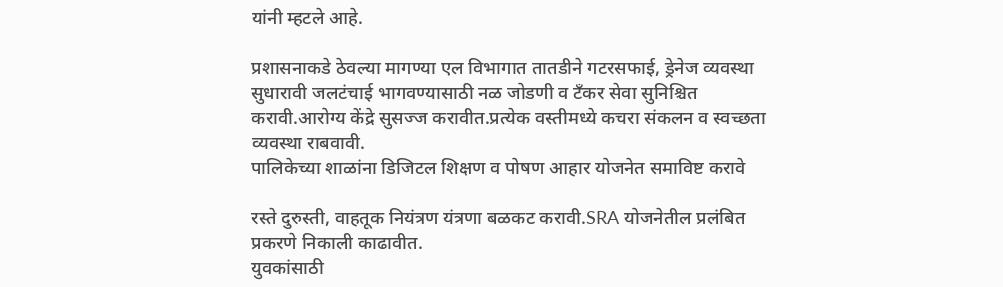यांनी म्हटले आहे.

प्रशासनाकडे ठेवल्या मागण्या एल विभागात तातडीने गटरसफाई, ड्रेनेज व्यवस्था सुधारावी जलटंचाई भागवण्यासाठी नळ जोडणी व टँकर सेवा सुनिश्चित करावी.आरोग्य केंद्रे सुसज्ज करावीत.प्रत्येक वस्तीमध्ये कचरा संकलन व स्वच्छता व्यवस्था राबवावी.
पालिकेच्या शाळांना डिजिटल शिक्षण व पोषण आहार योजनेत समाविष्ट करावे

रस्ते दुरुस्ती, वाहतूक नियंत्रण यंत्रणा बळकट करावी.SRA योजनेतील प्रलंबित प्रकरणे निकाली काढावीत.
युवकांसाठी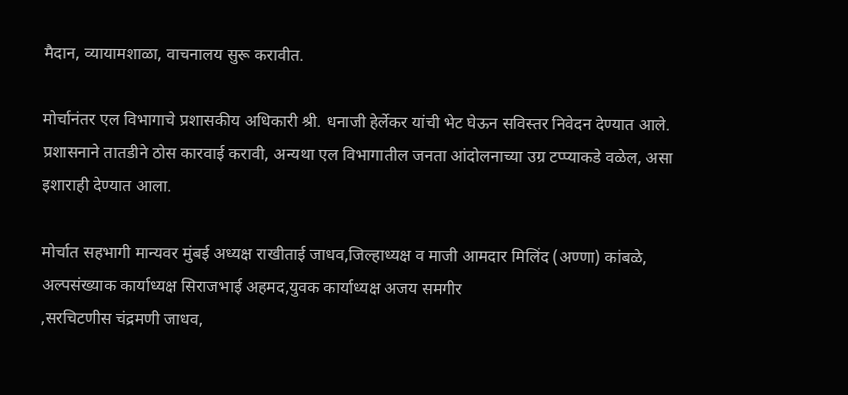मैदान, व्यायामशाळा, वाचनालय सुरू करावीत.

मोर्चानंतर एल विभागाचे प्रशासकीय अधिकारी श्री. धनाजी हेर्लेकर यांची भेट घेऊन सविस्तर निवेदन देण्यात आले.
प्रशासनाने तातडीने ठोस कारवाई करावी, अन्यथा एल विभागातील जनता आंदोलनाच्या उग्र टप्प्याकडे वळेल, असा इशाराही देण्यात आला.

मोर्चात सहभागी मान्यवर मुंबई अध्यक्ष राखीताई जाधव,जिल्हाध्यक्ष व माजी आमदार मिलिंद (अण्णा) कांबळे,
अल्पसंख्याक कार्याध्यक्ष सिराजभाई अहमद,युवक कार्याध्यक्ष अजय समगीर
,सरचिटणीस चंद्रमणी जाधव,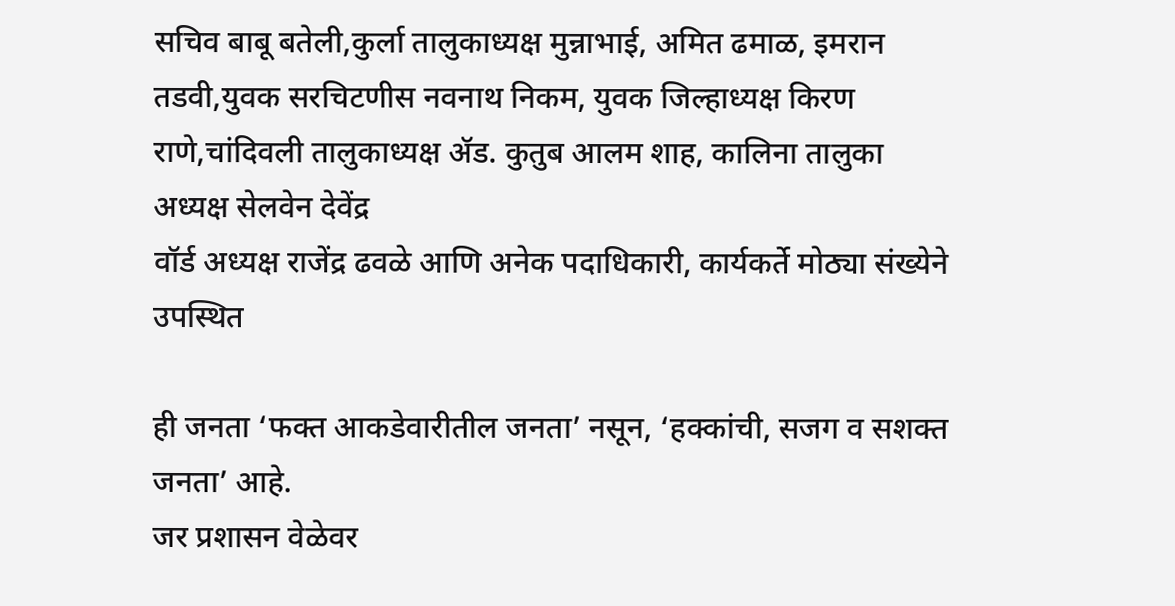सचिव बाबू बतेली,कुर्ला तालुकाध्यक्ष मुन्नाभाई, अमित ढमाळ, इमरान तडवी,युवक सरचिटणीस नवनाथ निकम, युवक जिल्हाध्यक्ष किरण राणे,चांदिवली तालुकाध्यक्ष ॲड. कुतुब आलम शाह, कालिना तालुका अध्यक्ष सेलवेन देवेंद्र
वॉर्ड अध्यक्ष राजेंद्र ढवळे आणि अनेक पदाधिकारी, कार्यकर्ते मोठ्या संख्येने उपस्थित

ही जनता ‘फक्त आकडेवारीतील जनता’ नसून, ‘हक्कांची, सजग व सशक्त जनता’ आहे.
जर प्रशासन वेळेवर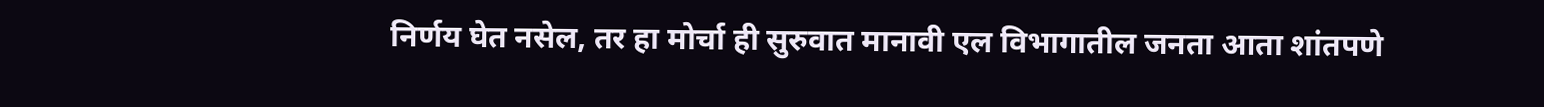निर्णय घेत नसेल, तर हा मोर्चा ही सुरुवात मानावी एल विभागातील जनता आता शांतपणे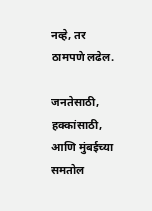नव्हे, तर ठामपणे लढेल.

जनतेसाठी, हक्कांसाठी, आणि मुंबईच्या समतोल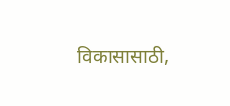विकासासाठी,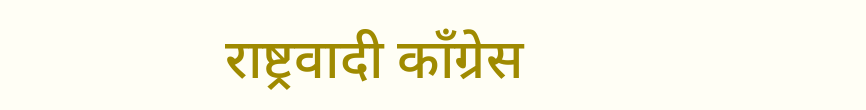राष्ट्रवादी काँग्रेस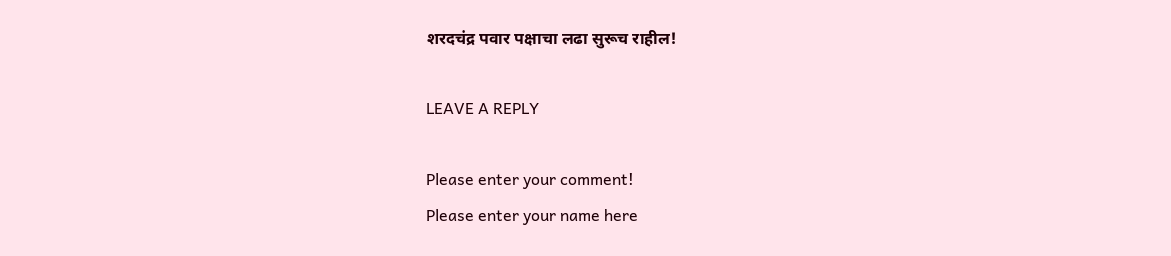शरदचंद्र पवार पक्षाचा लढा सुरूच राहील!

LEAVE A REPLY

Please enter your comment!
Please enter your name here